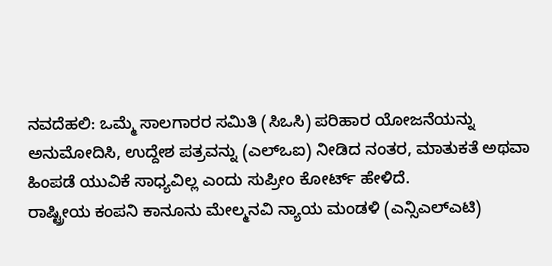ನವದೆಹಲಿ: ಒಮ್ಮೆ ಸಾಲಗಾರರ ಸಮಿತಿ (ಸಿಒಸಿ) ಪರಿಹಾರ ಯೋಜನೆಯನ್ನು ಅನುಮೋದಿಸಿ, ಉದ್ದೇಶ ಪತ್ರವನ್ನು (ಎಲ್ಒಐ) ನೀಡಿದ ನಂತರ, ಮಾತುಕತೆ ಅಥವಾ ಹಿಂಪಡೆ ಯುವಿಕೆ ಸಾಧ್ಯವಿಲ್ಲ ಎಂದು ಸುಪ್ರೀಂ ಕೋರ್ಟ್ ಹೇಳಿದೆ.
ರಾಷ್ಟ್ರೀಯ ಕಂಪನಿ ಕಾನೂನು ಮೇಲ್ಮನವಿ ನ್ಯಾಯ ಮಂಡಳಿ (ಎನ್ಸಿಎಲ್ಎಟಿ)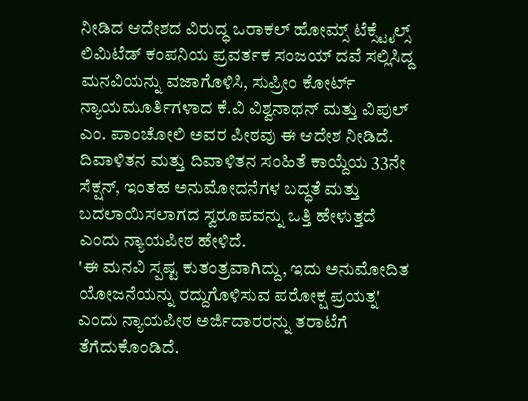ನೀಡಿದ ಆದೇಶದ ವಿರುದ್ಧ ಒರಾಕಲ್ ಹೋಮ್ಸ್ ಟೆಕ್ಸ್ಟೈಲ್ಸ್ ಲಿಮಿಟೆಡ್ ಕಂಪನಿಯ ಪ್ರವರ್ತಕ ಸಂಜಯ್ ದವೆ ಸಲ್ಲಿಸಿದ್ದ ಮನವಿಯನ್ನು ವಜಾಗೊಳಿಸಿ, ಸುಪ್ರೀಂ ಕೋರ್ಟ್ ನ್ಯಾಯಮೂರ್ತಿಗಳಾದ ಕೆ.ವಿ ವಿಶ್ವನಾಥನ್ ಮತ್ತು ವಿಪುಲ್ ಎಂ. ಪಾಂಚೋಲಿ ಅವರ ಪೀಠವು ಈ ಆದೇಶ ನೀಡಿದೆ.
ದಿವಾಳಿತನ ಮತ್ತು ದಿವಾಳಿತನ ಸಂಹಿತೆ ಕಾಯ್ದೆಯ 33ನೇ ಸೆಕ್ಷನ್, ಇಂತಹ ಅನುಮೋದನೆಗಳ ಬದ್ಧತೆ ಮತ್ತು ಬದಲಾಯಿಸಲಾಗದ ಸ್ವರೂಪವನ್ನು ಒತ್ತಿ ಹೇಳುತ್ತದೆ ಎಂದು ನ್ಯಾಯಪೀಠ ಹೇಳಿದೆ.
'ಈ ಮನವಿ ಸ್ಪಷ್ಟ ಕುತಂತ್ರವಾಗಿದ್ದು, ಇದು ಅನುಮೋದಿತ ಯೋಜನೆಯನ್ನು ರದ್ದುಗೊಳಿಸುವ ಪರೋಕ್ಷ ಪ್ರಯತ್ನ' ಎಂದು ನ್ಯಾಯಪೀಠ ಅರ್ಜಿದಾರರನ್ನು ತರಾಟೆಗೆ ತೆಗೆದುಕೊಂಡಿದೆ.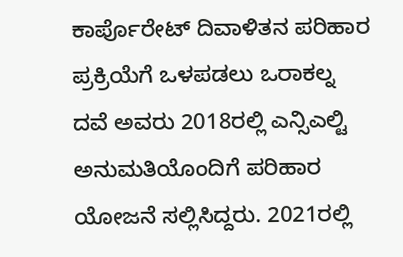ಕಾರ್ಪೊರೇಟ್ ದಿವಾಳಿತನ ಪರಿಹಾರ ಪ್ರಕ್ರಿಯೆಗೆ ಒಳಪಡಲು ಒರಾಕಲ್ನ ದವೆ ಅವರು 2018ರಲ್ಲಿ ಎನ್ಸಿಎಲ್ಟಿ ಅನುಮತಿಯೊಂದಿಗೆ ಪರಿಹಾರ ಯೋಜನೆ ಸಲ್ಲಿಸಿದ್ದರು. 2021ರಲ್ಲಿ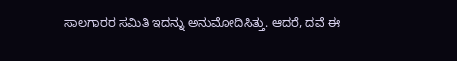ಸಾಲಗಾರರ ಸಮಿತಿ ಇದನ್ನು ಅನುಮೋದಿಸಿತ್ತು. ಆದರೆ, ದವೆ ಈ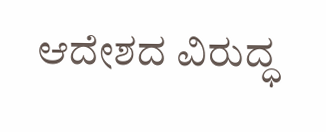ಆದೇಶದ ವಿರುದ್ಧ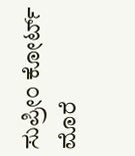ಸುಪ್ರೀಂ ಕೋರ್ಟ್ ಮೊರೆ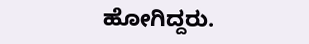ಹೋಗಿದ್ದರು.